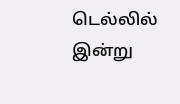டெல்லில் இன்று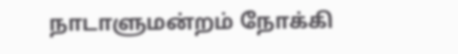நாடாளுமன்றம் நோக்கி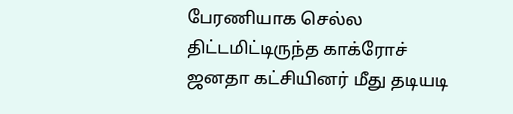பேரணியாக செல்ல திட்டமிட்டிருந்த காக்ரோச் ஜனதா கட்சியினர் மீது தடியடி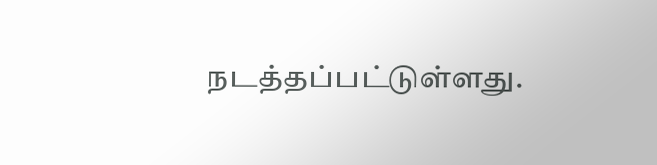நடத்தப்பட்டுள்ளது.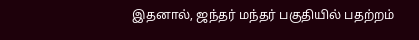இதனால், ஜந்தர் மந்தர் பகுதியில் பதற்றம்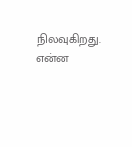நிலவுகிறது. என்ன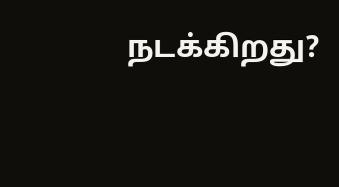நடக்கிறது?